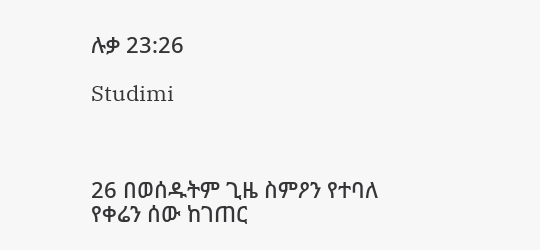ሉቃ 23:26

Studimi



26 በወሰዱትም ጊዜ ስምዖን የተባለ የቀሬን ሰው ከገጠር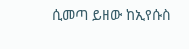ሲመጣ ይዘው ከኢየሱስ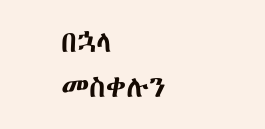በኋላ መስቀሉን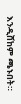እንዲሸከም ጫኑበት።